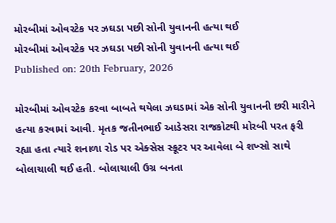મોરબીમાં ઓવરટેક પર ઝઘડા પછી સોની યુવાનની હત્યા થઈ
મોરબીમાં ઓવરટેક પર ઝઘડા પછી સોની યુવાનની હત્યા થઈ
Published on: 20th February, 2026

મોરબીમાં ઓવરટેક કરવા બાબતે થયેલા ઝઘડામાં એક સોની યુવાનની છરી મારીને હત્યા કરવામાં આવી. મૃતક જતીનભાઈ આડેસરા રાજકોટથી મોરબી પરત ફરી રહ્યા હતા ત્યારે શનાળા રોડ પર એક્સેસ સ્કૂટર પર આવેલા બે શખ્સો સાથે બોલાચાલી થઈ હતી. બોલાચાલી ઉગ્ર બનતા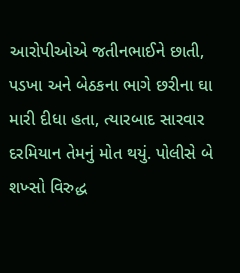આરોપીઓએ જતીનભાઈને છાતી, પડખા અને બેઠકના ભાગે છરીના ઘા મારી દીધા હતા, ત્યારબાદ સારવાર દરમિયાન તેમનું મોત થયું. પોલીસે બે શખ્સો વિરુદ્ધ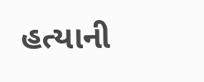હત્યાની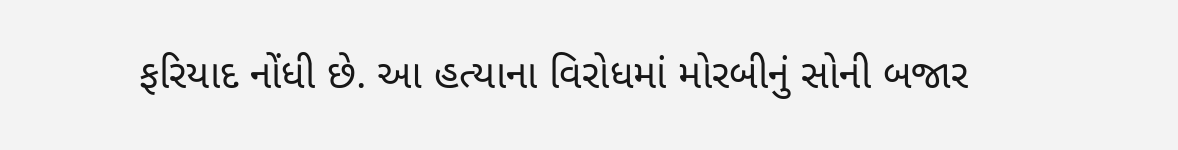ફરિયાદ નોંધી છે. આ હત્યાના વિરોધમાં મોરબીનું સોની બજાર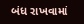બંધ રાખવામાં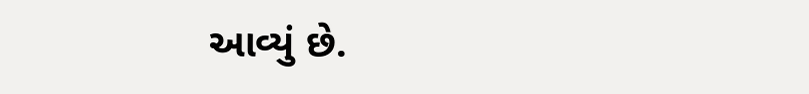આવ્યું છે.